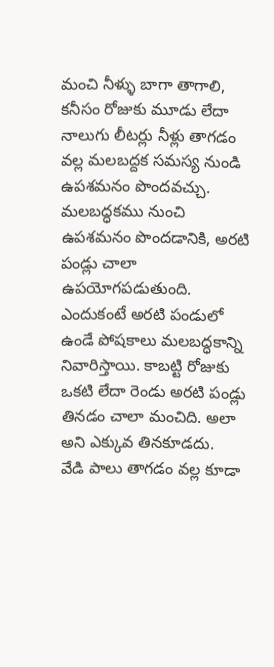మంచి నీళ్ళు బాగా తాగాలి, కనీసం రోజుకు మూడు లేదా నాలుగు లీటర్లు నీళ్లు తాగడం వల్ల మలబద్దక సమస్య నుండి ఉపశమనం పొందవచ్చు.
మలబద్ధకము నుంచి ఉపశమనం పొందడానికి, అరటి పండ్లు చాలా ఉపయోగపడుతుంది. ఎందుకంటే అరటి పండులో ఉండే పోషకాలు మలబద్ధకాన్ని నివారిస్తాయి. కాబట్టి రోజుకు ఒకటి లేదా రెండు అరటి పండ్లు తినడం చాలా మంచిది. అలా అని ఎక్కువ తినకూడదు.
వేడి పాలు తాగడం వల్ల కూడా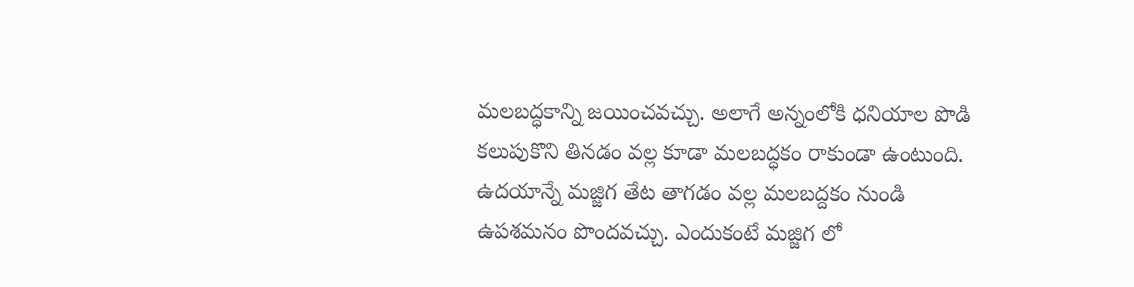మలబద్ధకాన్ని జయించవచ్చు. అలాగే అన్నంలోకి ధనియాల పొడి కలుపుకొని తినడం వల్ల కూడా మలబద్ధకం రాకుండా ఉంటుంది.
ఉదయాన్నే మజ్జిగ తేట తాగడం వల్ల మలబద్దకం నుండి ఉపశమనం పొందవచ్చు. ఎందుకంటే మజ్జిగ లో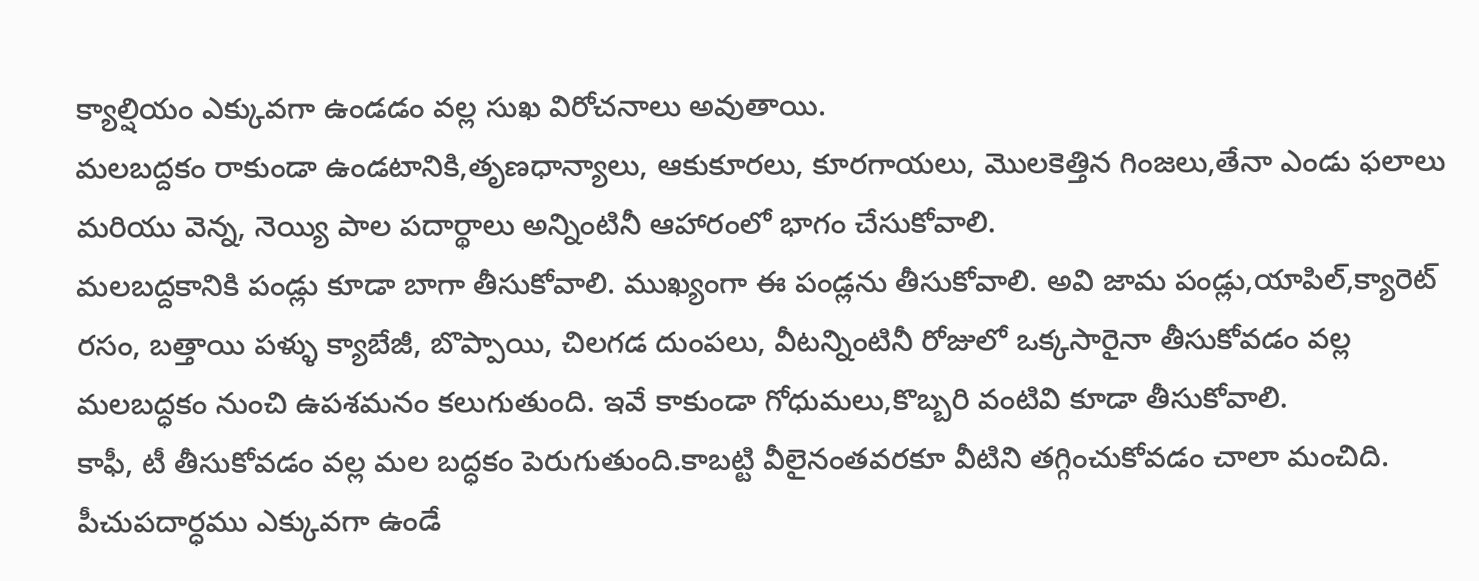క్యాల్షియం ఎక్కువగా ఉండడం వల్ల సుఖ విరోచనాలు అవుతాయి.
మలబద్దకం రాకుండా ఉండటానికి,తృణధాన్యాలు, ఆకుకూరలు, కూరగాయలు, మొలకెత్తిన గింజలు,తేనా ఎండు ఫలాలు మరియు వెన్న, నెయ్యి పాల పదార్థాలు అన్నింటినీ ఆహారంలో భాగం చేసుకోవాలి.
మలబద్దకానికి పండ్లు కూడా బాగా తీసుకోవాలి. ముఖ్యంగా ఈ పండ్లను తీసుకోవాలి. అవి జామ పండ్లు,యాపిల్,క్యారెట్ రసం, బత్తాయి పళ్ళు క్యాబేజీ, బొప్పాయి, చిలగడ దుంపలు, వీటన్నింటినీ రోజులో ఒక్కసారైనా తీసుకోవడం వల్ల మలబద్ధకం నుంచి ఉపశమనం కలుగుతుంది. ఇవే కాకుండా గోధుమలు,కొబ్బరి వంటివి కూడా తీసుకోవాలి.
కాఫీ, టీ తీసుకోవడం వల్ల మల బద్ధకం పెరుగుతుంది.కాబట్టి వీలైనంతవరకూ వీటిని తగ్గించుకోవడం చాలా మంచిది.
పీచుపదార్ధము ఎక్కువగా ఉండే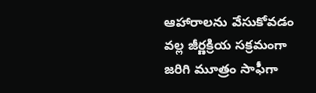ఆహారాలను వేసుకోవడం వల్ల జీర్ణక్రియ సక్రమంగా జరిగి మూత్రం సాఫీగా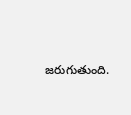జరుగుతుంది.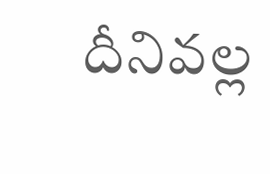దీనివల్ల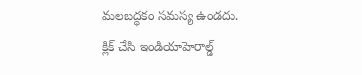మలబద్ధకం సమస్య ఉండదు.
క్లిక్ చేసి ఇండియాహెరాల్డ్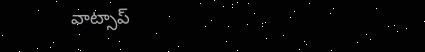వాట్సాప్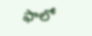ఫాలో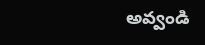అవ్వండి